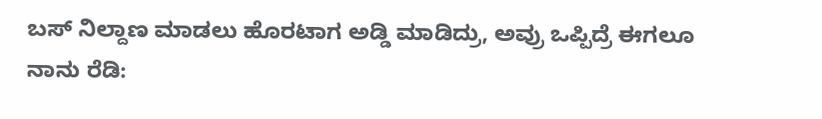ಬಸ್‌ ನಿಲ್ದಾಣ ಮಾಡಲು ಹೊರಟಾಗ ಅಡ್ಡಿ ಮಾಡಿದ್ರು, ಅವ್ರು ಒಪ್ಪಿದ್ರೆ ಈಗಲೂ ನಾನು ರೆಡಿ: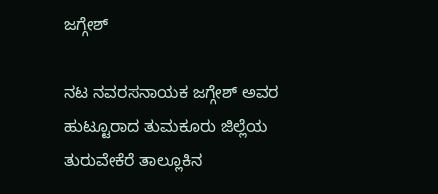ಜಗ್ಗೇಶ್‌

ನಟ ನವರಸನಾಯಕ ಜಗ್ಗೇಶ್‌ ಅವರ ಹುಟ್ಟೂರಾದ ತುಮಕೂರು ಜಿಲ್ಲೆಯ ತುರುವೇಕೆರೆ ತಾಲ್ಲೂಕಿನ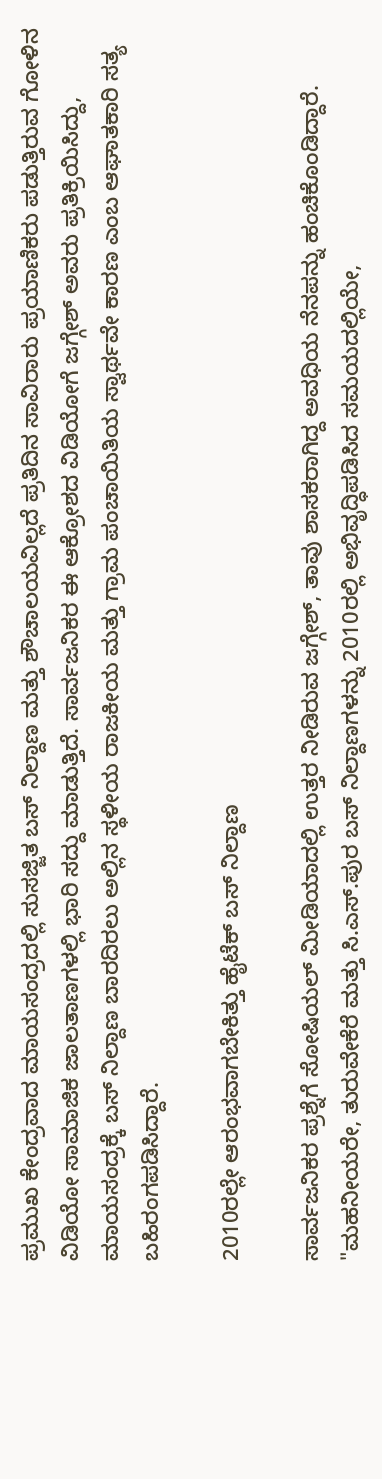ಪ್ರಮುಖ ಕೇಂದ್ರವಾದ ಮಾಯಸಂದ್ರದಲ್ಲಿ ಸುಸಜ್ಜಿತ ಬಸ್ ನಿಲ್ದಾಣ ಮತ್ತು ಶೌಚಾಲಯವಿಲ್ಲದೆ ಪ್ರತಿದಿನ ಸಾವಿರಾರು ಪ್ರಯಾಣಿಕರು ಪಡುತ್ತಿರುವ ಗೋಳಿನ ವಿಡಿಯೋ ಸಾಮಾಜಿಕ ಜಾಲತಾಣಗಳಲ್ಲಿ ಭಾರಿ ಸದ್ದು ಮಾಡುತ್ತಿದೆ. ಸಾರ್ವಜನಿಕರ ಈ ಆಕ್ರೋಶದ ವಿಡಿಯೋಗೆ ಜಗ್ಗೇಶ್ ಅವರು ಪ್ರತಿಕ್ರಿಯಿಸಿದ್ದು, ಮಾಯಸಂದ್ರಕ್ಕೆ ಬಸ್ ನಿಲ್ದಾಣ ಬಾರದಿರಲು ಅಲ್ಲಿನ ಸ್ಥಳೀಯ ರಾಜಕೀಯ ಮತ್ತು ಗ್ರಾಮ ಪಂಚಾಯಿತಿಯ ಸ್ವಾರ್ಥವೇ ಕಾರಣ ಎಂಬ ಆಘಾತಕಾರಿ ಸತ್ಯ ಬಹಿರಂಗಪಡಿಸಿದ್ದಾರೆ.

2010ರಲ್ಲೇ ಆರಂಭವಾಗಬೇಕಿತ್ತು ಹೈಟೆಕ್ ಬಸ್ ನಿಲ್ದಾಣ

ಸಾರ್ವಜನಿಕರ ಪ್ರಶ್ನೆಗೆ ಸೋಷಿಯಲ್‌ ಮೀಡಿಯಾದಲ್ಲಿ ಉತ್ತರ ನೀಡಿರುವ ಜಗ್ಗೇಶ್, ತಾವು ಶಾಸಕರಾಗಿದ್ದ ಅವಧಿಯ ನೆನಪನ್ನು ಹಂಚಿಕೊಂಡಿದ್ದಾರೆ. "ಮಹನೀಯರೇ, ತುರುವೇಕೆರೆ ಮತ್ತು ಸಿ.ಎಸ್.ಪುರ ಬಸ್ ನಿಲ್ದಾಣಗಳನ್ನು 2010ರಲ್ಲಿ ಅಭಿವೃದ್ಧಿಪಡಿಸಿದ ಸಮಯದಲ್ಲಿಯೇ,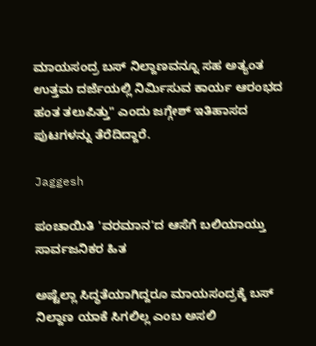ಮಾಯಸಂದ್ರ ಬಸ್ ನಿಲ್ದಾಣವನ್ನೂ ಸಹ ಅತ್ಯಂತ ಉತ್ತಮ ದರ್ಜೆಯಲ್ಲಿ ನಿರ್ಮಿಸುವ ಕಾರ್ಯ ಆರಂಭದ ಹಂತ ತಲುಪಿತ್ತು" ಎಂದು ಜಗ್ಗೇಶ್ ಇತಿಹಾಸದ ಪುಟಗಳನ್ನು ತೆರೆದಿದ್ದಾರೆ.

Jaggesh

ಪಂಚಾಯಿತಿ 'ವರಮಾನ'ದ ಆಸೆಗೆ ಬಲಿಯಾಯ್ತು ಸಾರ್ವಜನಿಕರ ಹಿತ

ಅಷ್ಟೆಲ್ಲಾ ಸಿದ್ಧತೆಯಾಗಿದ್ದರೂ ಮಾಯಸಂದ್ರಕ್ಕೆ ಬಸ್ ನಿಲ್ದಾಣ ಯಾಕೆ ಸಿಗಲಿಲ್ಲ ಎಂಬ ಅಸಲಿ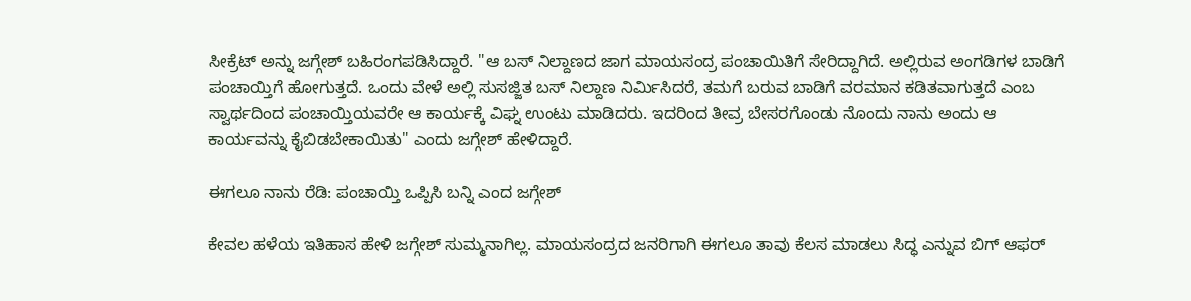ಸೀಕ್ರೆಟ್ ಅನ್ನು ಜಗ್ಗೇಶ್ ಬಹಿರಂಗಪಡಿಸಿದ್ದಾರೆ. "ಆ ಬಸ್ ನಿಲ್ದಾಣದ ಜಾಗ ಮಾಯಸಂದ್ರ ಪಂಚಾಯಿತಿಗೆ ಸೇರಿದ್ದಾಗಿದೆ. ಅಲ್ಲಿರುವ ಅಂಗಡಿಗಳ ಬಾಡಿಗೆ ಪಂಚಾಯ್ತಿಗೆ ಹೋಗುತ್ತದೆ. ಒಂದು ವೇಳೆ ಅಲ್ಲಿ ಸುಸಜ್ಜಿತ ಬಸ್ ನಿಲ್ದಾಣ ನಿರ್ಮಿಸಿದರೆ, ತಮಗೆ ಬರುವ ಬಾಡಿಗೆ ವರಮಾನ ಕಡಿತವಾಗುತ್ತದೆ ಎಂಬ ಸ್ವಾರ್ಥದಿಂದ ಪಂಚಾಯ್ತಿಯವರೇ ಆ ಕಾರ್ಯಕ್ಕೆ ವಿಘ್ನ ಉಂಟು ಮಾಡಿದರು. ಇದರಿಂದ ತೀವ್ರ ಬೇಸರಗೊಂಡು ನೊಂದು ನಾನು ಅಂದು ಆ ಕಾರ್ಯವನ್ನು ಕೈಬಿಡಬೇಕಾಯಿತು" ಎಂದು ಜಗ್ಗೇಶ್ ಹೇಳಿದ್ದಾರೆ.

ಈಗಲೂ ನಾನು ರೆಡಿ: ಪಂಚಾಯ್ತಿ ಒಪ್ಪಿಸಿ ಬನ್ನಿ ಎಂದ ಜಗ್ಗೇಶ್

ಕೇವಲ ಹಳೆಯ ಇತಿಹಾಸ ಹೇಳಿ ಜಗ್ಗೇಶ್ ಸುಮ್ಮನಾಗಿಲ್ಲ. ಮಾಯಸಂದ್ರದ ಜನರಿಗಾಗಿ ಈಗಲೂ ತಾವು ಕೆಲಸ ಮಾಡಲು ಸಿದ್ಧ ಎನ್ನುವ ಬಿಗ್ ಆಫರ್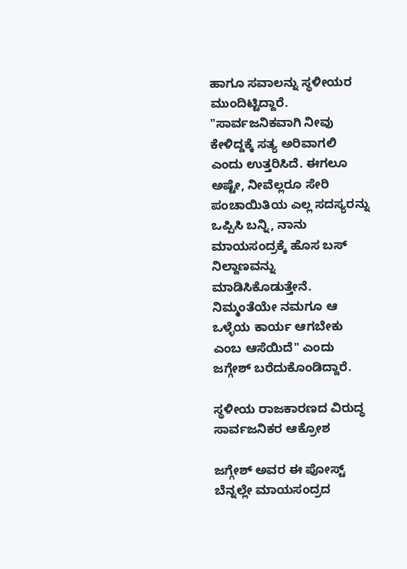ಹಾಗೂ ಸವಾಲನ್ನು ಸ್ಥಳೀಯರ ಮುಂದಿಟ್ಟಿದ್ದಾರೆ. "ಸಾರ್ವಜನಿಕವಾಗಿ ನೀವು ಕೇಳಿದ್ದಕ್ಕೆ ಸತ್ಯ ಅರಿವಾಗಲಿ ಎಂದು ಉತ್ತರಿಸಿದೆ. ಈಗಲೂ ಅಷ್ಟೇ, ನೀವೆಲ್ಲರೂ ಸೇರಿ ಪಂಚಾಯಿತಿಯ ಎಲ್ಲ ಸದಸ್ಯರನ್ನು ಒಪ್ಪಿಸಿ ಬನ್ನಿ, ನಾನು ಮಾಯಸಂದ್ರಕ್ಕೆ ಹೊಸ ಬಸ್ ನಿಲ್ದಾಣವನ್ನು ಮಾಡಿಸಿಕೊಡುತ್ತೇನೆ. ನಿಮ್ಮಂತೆಯೇ ನಮಗೂ ಆ ಒಳ್ಳೆಯ ಕಾರ್ಯ ಆಗಬೇಕು ಎಂಬ ಆಸೆಯಿದೆ" ಎಂದು ಜಗ್ಗೇಶ್ ಬರೆದುಕೊಂಡಿದ್ದಾರೆ.

ಸ್ಥಳೀಯ ರಾಜಕಾರಣದ ವಿರುದ್ಧ ಸಾರ್ವಜನಿಕರ ಆಕ್ರೋಶ

ಜಗ್ಗೇಶ್ ಅವರ ಈ ಪೋಸ್ಟ್‌ ಬೆನ್ನಲ್ಲೇ ಮಾಯಸಂದ್ರದ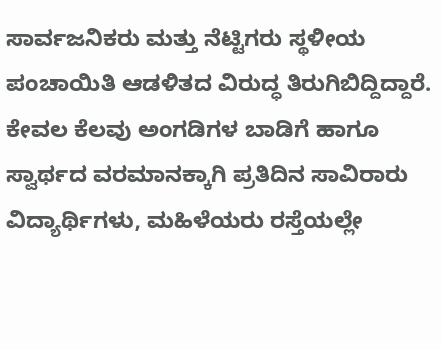ಸಾರ್ವಜನಿಕರು ಮತ್ತು ನೆಟ್ಟಿಗರು ಸ್ಥಳೀಯ ಪಂಚಾಯಿತಿ ಆಡಳಿತದ ವಿರುದ್ಧ ತಿರುಗಿಬಿದ್ದಿದ್ದಾರೆ. ಕೇವಲ ಕೆಲವು ಅಂಗಡಿಗಳ ಬಾಡಿಗೆ ಹಾಗೂ ಸ್ವಾರ್ಥದ ವರಮಾನಕ್ಕಾಗಿ ಪ್ರತಿದಿನ ಸಾವಿರಾರು ವಿದ್ಯಾರ್ಥಿಗಳು, ಮಹಿಳೆಯರು ರಸ್ತೆಯಲ್ಲೇ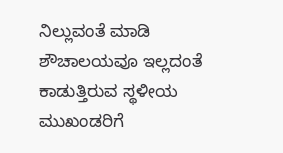ನಿಲ್ಲುವಂತೆ ಮಾಡಿ ಶೌಚಾಲಯವೂ ಇಲ್ಲದಂತೆ ಕಾಡುತ್ತಿರುವ ಸ್ಥಳೀಯ ಮುಖಂಡರಿಗೆ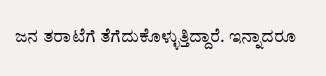ಜನ ತರಾಟೆಗೆ ತೆಗೆದುಕೊಳ್ಳುತ್ತಿದ್ದಾರೆ. ಇನ್ನಾದರೂ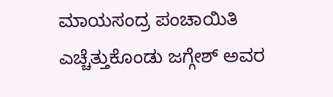ಮಾಯಸಂದ್ರ ಪಂಚಾಯಿತಿ ಎಚ್ಚೆತ್ತುಕೊಂಡು ಜಗ್ಗೇಶ್ ಅವರ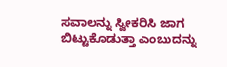ಸವಾಲನ್ನು ಸ್ವೀಕರಿಸಿ ಜಾಗ ಬಿಟ್ಟುಕೊಡುತ್ತಾ ಎಂಬುದನ್ನು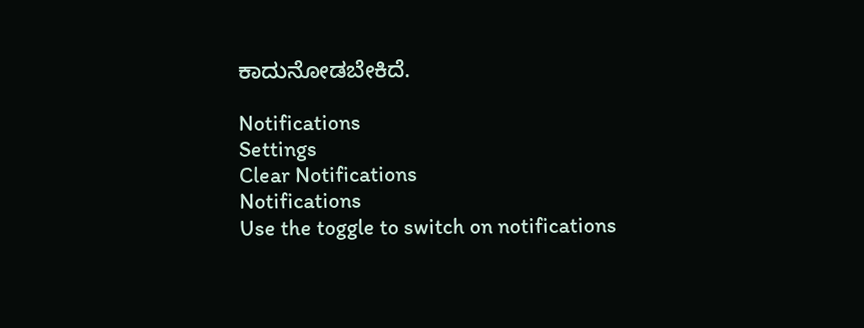ಕಾದುನೋಡಬೇಕಿದೆ.

Notifications
Settings
Clear Notifications
Notifications
Use the toggle to switch on notifications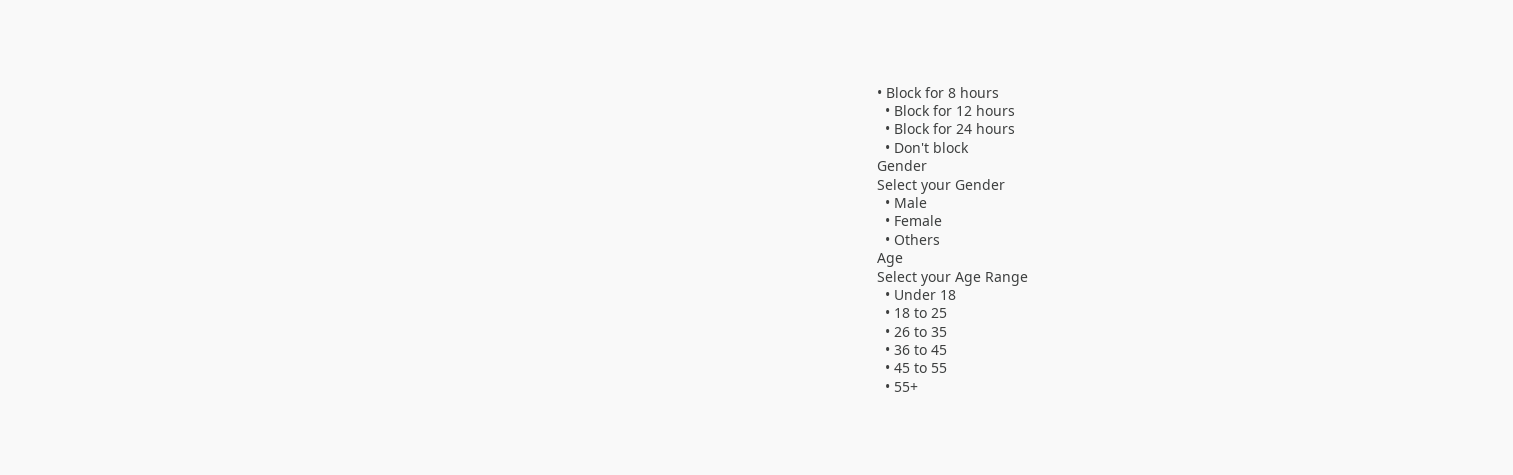• Block for 8 hours
  • Block for 12 hours
  • Block for 24 hours
  • Don't block
Gender
Select your Gender
  • Male
  • Female
  • Others
Age
Select your Age Range
  • Under 18
  • 18 to 25
  • 26 to 35
  • 36 to 45
  • 45 to 55
  • 55+